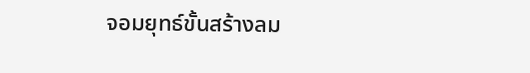จอมยุทธ์ขั้นสร้างลม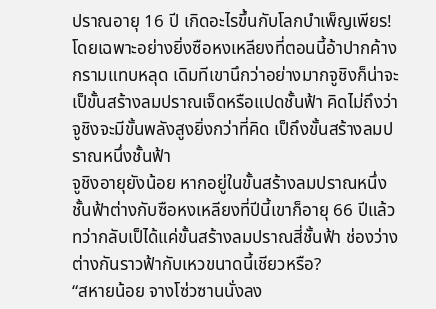ปราณอายุ 16 ปี เกิดอะไรขึ้นกับโลกบำเพ็ญเพียร!
โดยเฉพาะอย่างยิ่งซือหงเหลียงที่ตอนนี้อ้าปากค้างกรามแทบหลุด เดิมทีเขานึกว่าอย่างมากจูชิงก็น่าจะเป็ขั้นสร้างลมปราณเจ็ดหรือแปดชั้นฟ้า คิดไม่ถึงว่าจูชิงจะมีขั้นพลังสูงยิ่งกว่าที่คิด เป็ถึงขั้นสร้างลมปราณหนึ่งชั้นฟ้า
จูชิงอายุยังน้อย หากอยู่ในขั้นสร้างลมปราณหนึ่งชั้นฟ้าต่างกับซือหงเหลียงที่ปีนี้เขาก็อายุ 66 ปีแล้ว ทว่ากลับเป็ได้แค่ขั้นสร้างลมปราณสี่ชั้นฟ้า ช่องว่างต่างกันราวฟ้ากับเหวขนาดนี้เชียวหรือ?
“สหายน้อย จางโซ่วซานนั่งลง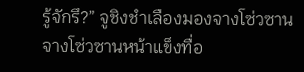รู้จักรึ?” จูชิงชำเลืองมองจางโซ่วซาน
จางโซ่วซานหน้าแข็งทื่อ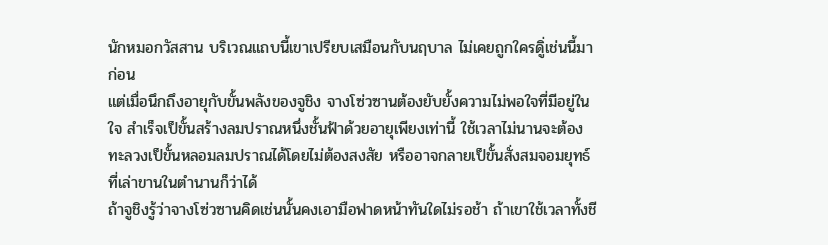นักหมอกวัสสาน บริเวณแถบนี้เขาเปรียบเสมือนกับนฤบาล ไม่เคยถูกใครดูิ่เช่นนี้มาก่อน
แต่เมื่อนึกถึงอายุกับขั้นพลังของจูชิง จางโซ่วซานต้องยับยั้งความไม่พอใจที่มีอยู่ในใจ สำเร็จเป็ขั้นสร้างลมปราณหนึ่งชั้นฟ้าด้วยอายุเพียงเท่านี้ ใช้เวลาไม่นานจะต้องทะลวงเป็ขั้นหลอมลมปราณได้โดยไม่ต้องสงสัย หรืออาจกลายเป็ขั้นสั่งสมจอมยุทธ์ที่เล่าขานในตำนานก็ว่าได้
ถ้าจูชิงรู้ว่าจางโซ่วซานคิดเช่นนั้นคงเอามือฟาดหน้าทันใดไม่รอช้า ถ้าเขาใช้เวลาทั้งชี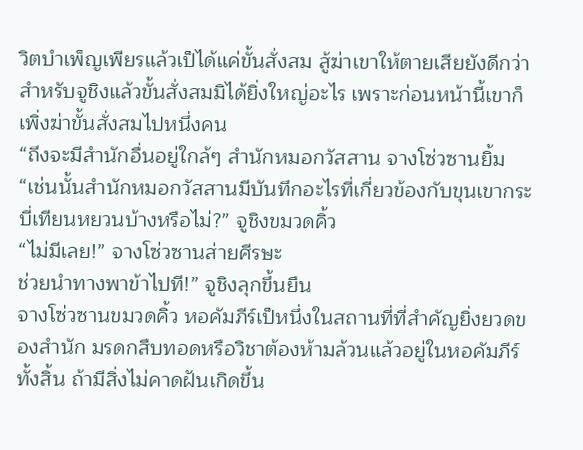วิตบำเพ็ญเพียรแล้วเป็ได้แค่ขั้นสั่งสม สู้ฆ่าเขาให้ตายเสียยังดีกว่า
สำหรับจูชิงแล้วขั้นสั่งสมมิได้ยิ่งใหญ่อะไร เพราะก่อนหน้านี้เขาก็เพิ่งฆ่าขั้นสั่งสมไปหนึ่งคน
“ถึงจะมีสำนักอื่นอยู่ใกล้ๆ สำนักหมอกวัสสาน จางโซ่วซานยิ้ม
“เช่นนั้นสำนักหมอกวัสสานมีบันทึกอะไรที่เกี่ยวข้องกับขุนเขากระบี่เทียนหยวนบ้างหรือไม่?” จูชิงขมวดคิ้ว
“ไม่มีเลย!” จางโซ่วซานส่ายศีรษะ
ช่วยนำทางพาข้าไปที!” จูชิงลุกขึ้นยืน
จางโซ่วซานขมวดคิ้ว หอคัมภีร์เป็หนึ่งในสถานที่ที่สำคัญยิ่งยวดของสำนัก มรดกสืบทอดหรือวิชาต้องห้ามล้วนแล้วอยู่ในหอคัมภีร์ทั้งสิ้น ถ้ามีสิ่งไม่คาดฝันเกิดขึ้น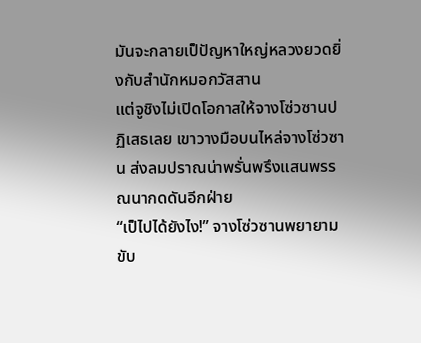มันจะกลายเป็ปัญหาใหญ่หลวงยวดยิ่งกับสำนักหมอกวัสสาน
แต่จูชิงไม่เปิดโอกาสให้จางโซ่วซานปฏิเสธเลย เขาวางมือบนไหล่จางโซ่วซาน ส่งลมปราณน่าพรั่นพรึงแสนพรรณนากดดันอีกฝ่าย
“เป็ไปได้ยังไง!” จางโซ่วซานพยายามขับ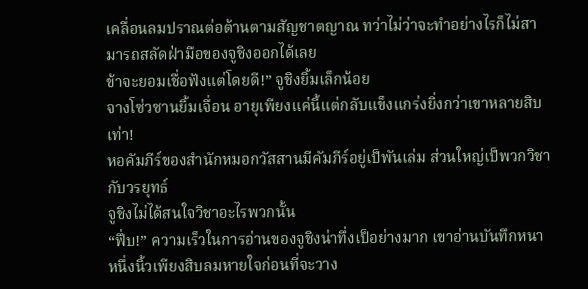เคลื่อนลมปราณต่อต้านตามสัญชาตญาณ ทว่าไม่ว่าจะทำอย่างไรก็ไม่สามารถสลัดฝ่ามือของจูชิงออกได้เลย
ข้าจะยอมเชื่อฟังแต่โดยดี!” จูชิงยิ้มเล็กน้อย
จางโซ่วซานยิ้มเจื่อน อายุเพียงแค่นี้แต่กลับแข็งแกร่งยิ่งกว่าเขาหลายสิบเท่า!
หอคัมภีร์ของสำนักหมอกวัสสานมีคัมภีร์อยู่เป็พันเล่ม ส่วนใหญ่เป็พวกวิชากับวรยุทธ์
จูชิงไม่ได้สนใจวิชาอะไรพวกนั้น
“ฟึ่บ!” ความเร็วในการอ่านของจูชิงน่าทึ่งเป็อย่างมาก เขาอ่านบันทึกหนาหนึ่งนิ้วเพียงสิบลมหายใจก่อนที่จะวาง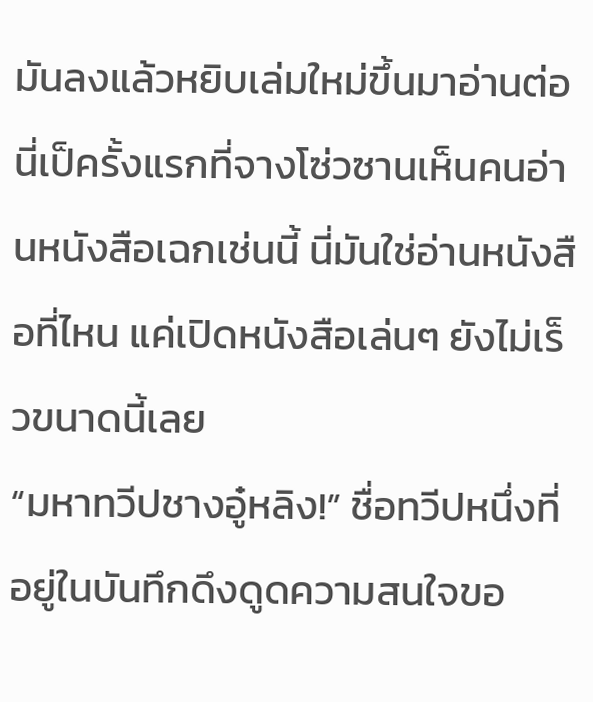มันลงแล้วหยิบเล่มใหม่ขึ้นมาอ่านต่อ
นี่เป็ครั้งแรกที่จางโซ่วซานเห็นคนอ่านหนังสือเฉกเช่นนี้ นี่มันใช่อ่านหนังสือที่ไหน แค่เปิดหนังสือเล่นๆ ยังไม่เร็วขนาดนี้เลย
“มหาทวีปชางอู๋หลิง!” ชื่อทวีปหนึ่งที่อยู่ในบันทึกดึงดูดความสนใจขอ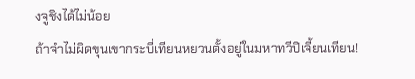งจูชิงได้ไม่น้อย
ถ้าจำไม่ผิดขุนเขากระบี่เทียนหยวนตั้งอยู่ในมหาทวีปิเจี้ยนเทียน!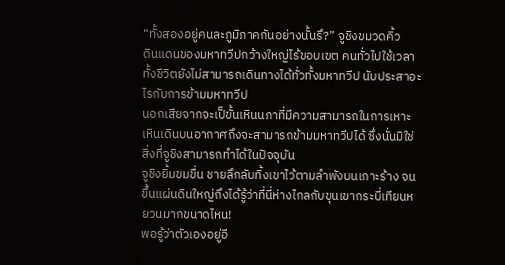“ทั้งสองอยู่คนละภูมิภาคกันอย่างนั้นรึ?” จูชิงขมวดคิ้ว
ดินแดนของมหาทวีปกว้างใหญ่ไร้ขอบเขต คนทั่วไปใช้เวลาทั้งชีวิตยังไม่สามารถเดินทางได้ทั่วทั้งมหาทวีป นับประสาอะไรกับการข้ามมหาทวีป
นอกเสียจากจะเป็ขั้นเหินนภาที่มีความสามารถในการเหาะเหินเดินบนอากาศถึงจะสามารถข้ามมหาทวีปได้ ซึ่งนั่นมิใช่สิ่งที่จูชิงสามารถทำได้ในปัจจุบัน
จูชิงยิ้มขมขื่น ชายลึกลับทิ้งเขาไว้ตามลำพังบนเกาะร้าง จนขึ้นแผ่นดินใหญ่ถึงได้รู้ว่าที่นี่ห่างไกลกับขุนเขากระบี่เทียนหยวนมากขนาดไหน!
พอรู้ว่าตัวเองอยู่อี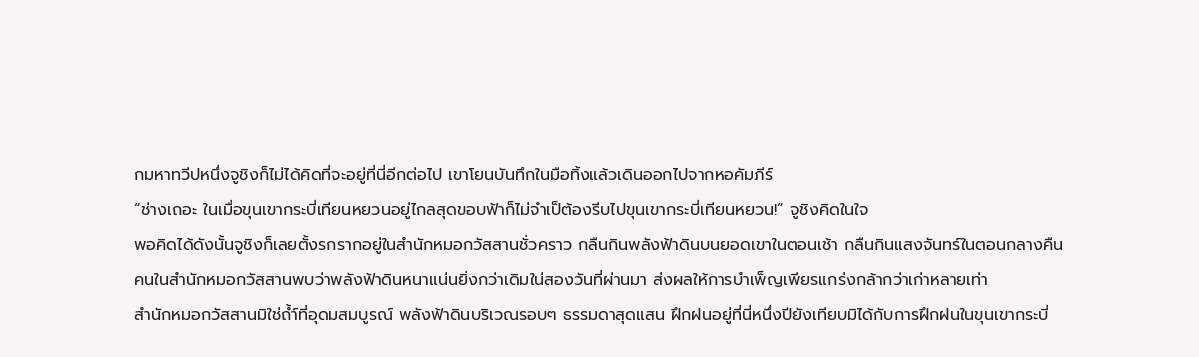กมหาทวีปหนึ่งจูชิงก็ไม่ได้คิดที่จะอยู่ที่นี่อีกต่อไป เขาโยนบันทึกในมือทิ้งแล้วเดินออกไปจากหอคัมภีร์
“ช่างเถอะ ในเมื่อขุนเขากระบี่เทียนหยวนอยู่ไกลสุดขอบฟ้าก็ไม่จำเป็ต้องรีบไปขุนเขากระบี่เทียนหยวน!” จูชิงคิดในใจ
พอคิดได้ดังนั้นจูชิงก็เลยตั้งรกรากอยู่ในสำนักหมอกวัสสานชั่วคราว กลืนกินพลังฟ้าดินบนยอดเขาในตอนเช้า กลืนกินแสงจันทร์ในตอนกลางคืน
คนในสำนักหมอกวัสสานพบว่าพลังฟ้าดินหนาแน่นยิ่งกว่าเดิมใน่สองวันที่ผ่านมา ส่งผลให้การบำเพ็ญเพียรแกร่งกล้ากว่าเก่าหลายเท่า
สำนักหมอกวัสสานมิใช่ถ้ำ์ที่อุดมสมบูรณ์ พลังฟ้าดินบริเวณรอบๆ ธรรมดาสุดแสน ฝึกฝนอยู่ที่นี่หนึ่งปียังเทียบมิได้กับการฝึกฝนในขุนเขากระบี่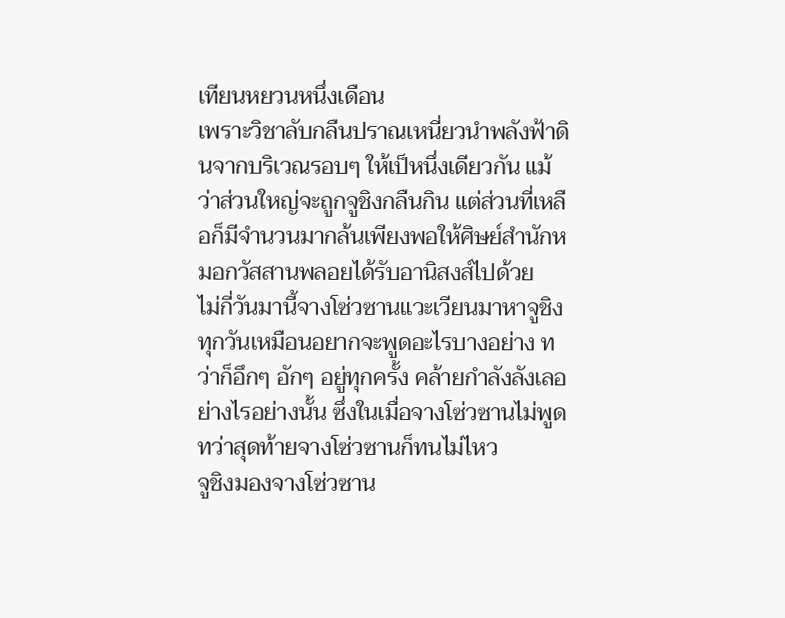เทียนหยวนหนึ่งเดือน
เพราะวิชาลับกลืนปราณเหนี่ยวนำพลังฟ้าดินจากบริเวณรอบๆ ให้เป็หนึ่งเดียวกัน แม้ว่าส่วนใหญ่จะถูกจูชิงกลืนกิน แต่ส่วนที่เหลือก็มีจำนวนมากล้นเพียงพอให้ศิษย์สำนักหมอกวัสสานพลอยได้รับอานิสงส์ไปด้วย
ไม่กี่วันมานี้จางโซ่วซานแวะเวียนมาหาจูชิงทุกวันเหมือนอยากจะพูดอะไรบางอย่าง ทว่าก็อึกๆ อักๆ อยู่ทุกครั้ง คล้ายกำลังลังเลอย่างไรอย่างนั้น ซึ่งในเมื่อจางโซ่วซานไม่พูด
ทว่าสุดท้ายจางโซ่วซานก็ทนไม่ไหว
จูชิงมองจางโซ่วซาน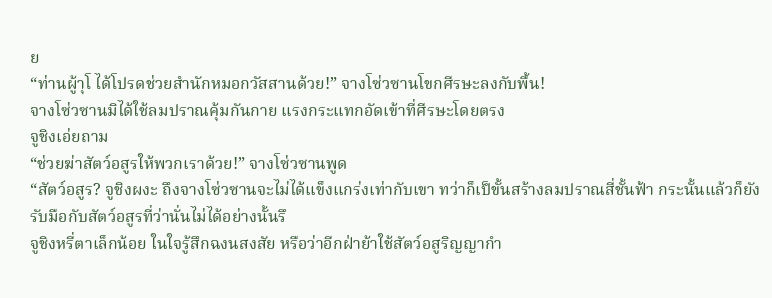ย
“ท่านผู้าุโ ได้โปรดช่วยสำนักหมอกวัสสานด้วย!” จางโซ่วซานโขกศีรษะลงกับพื้น!
จางโซ่วซานมิได้ใช้ลมปราณคุ้มกันกาย แรงกระแทกอัดเข้าที่ศีรษะโดยตรง
จูชิงเอ่ยถาม
“ช่วยฆ่าสัตว์อสูรให้พวกเราด้วย!” จางโซ่วซานพูด
“สัตว์อสูร? จูชิงผงะ ถึงจางโซ่วซานจะไม่ได้แข็งแกร่งเท่ากับเขา ทว่าก็เป็ขั้นสร้างลมปราณสี่ชั้นฟ้า กระนั้นแล้วก็ยังรับมือกับสัตว์อสูรที่ว่านั่นไม่ได้อย่างนั้นรึ
จูชิงหรี่ตาเล็กน้อย ในใจรู้สึกฉงนสงสัย หรือว่าอีกฝ่าย้าใช้สัตว์อสูริญญากำ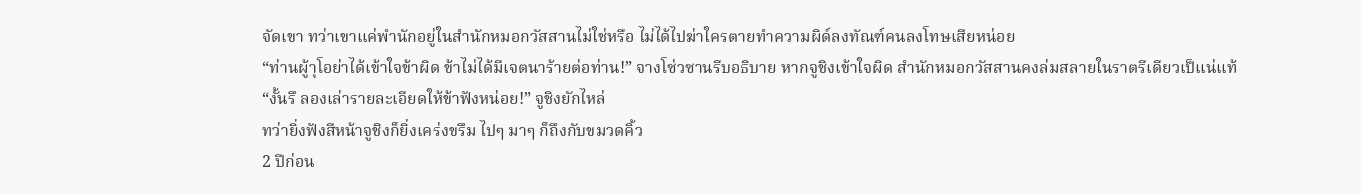จัดเขา ทว่าเขาแค่พำนักอยู่ในสำนักหมอกวัสสานไม่ใช่หรือ ไม่ได้ไปฆ่าใครตายทำความผิด์ลงทัณฑ์คนลงโทษเสียหน่อย
“ท่านผู้าุโอย่าได้เข้าใจข้าผิด ข้าไม่ได้มีเจตนาร้ายต่อท่าน!” จางโซ่วซานรีบอธิบาย หากจูชิงเข้าใจผิด สำนักหมอกวัสสานคงล่มสลายในราตรีเดียวเป็แน่แท้
“งั้นรึ ลองเล่ารายละเอียดให้ข้าฟังหน่อย!” จูชิงยักไหล่
ทว่ายิ่งฟังสีหน้าจูชิงก็ยิ่งเคร่งขรึม ไปๆ มาๆ ก็ถึงกับขมวดคิ้ว
2 ปีก่อน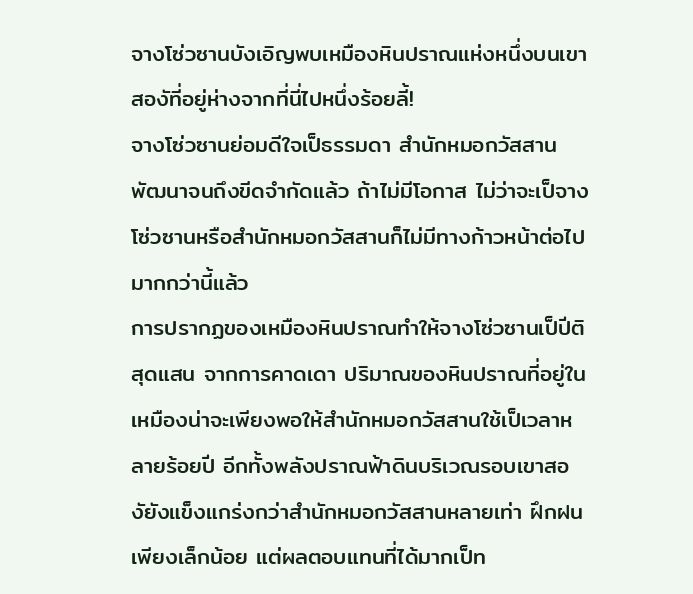จางโซ่วซานบังเอิญพบเหมืองหินปราณแห่งหนึ่งบนเขาสองัที่อยู่ห่างจากที่นี่ไปหนึ่งร้อยลี้!
จางโซ่วซานย่อมดีใจเป็ธรรมดา สำนักหมอกวัสสานพัฒนาจนถึงขีดจำกัดแล้ว ถ้าไม่มีโอกาส ไม่ว่าจะเป็จางโซ่วซานหรือสำนักหมอกวัสสานก็ไม่มีทางก้าวหน้าต่อไปมากกว่านี้แล้ว
การปรากฏของเหมืองหินปราณทำให้จางโซ่วซานเป็ปีติสุดแสน จากการคาดเดา ปริมาณของหินปราณที่อยู่ในเหมืองน่าจะเพียงพอให้สำนักหมอกวัสสานใช้เป็เวลาหลายร้อยปี อีกทั้งพลังปราณฟ้าดินบริเวณรอบเขาสองัยังแข็งแกร่งกว่าสำนักหมอกวัสสานหลายเท่า ฝึกฝนเพียงเล็กน้อย แต่ผลตอบแทนที่ได้มากเป็ท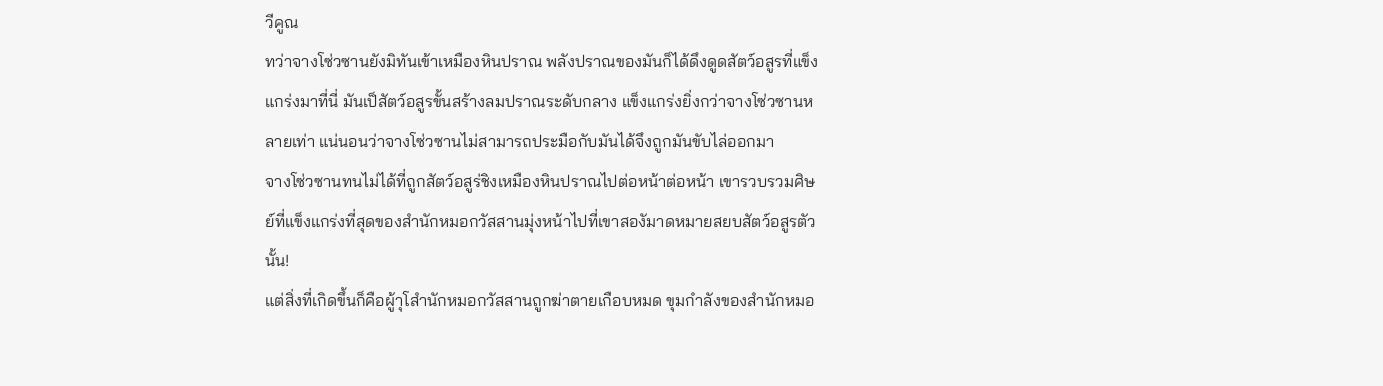วีคูณ
ทว่าจางโซ่วซานยังมิทันเข้าเหมืองหินปราณ พลังปราณของมันก็ได้ดึงดูดสัตว์อสูรที่แข็งแกร่งมาที่นี่ มันเป็สัตว์อสูรขั้นสร้างลมปราณระดับกลาง แข็งแกร่งยิ่งกว่าจางโซ่วซานหลายเท่า แน่นอนว่าจางโซ่วซานไม่สามารถประมือกับมันได้จึงถูกมันขับไล่ออกมา
จางโซ่วซานทนไม่ได้ที่ถูกสัตว์อสูร่ชิงเหมืองหินปราณไปต่อหน้าต่อหน้า เขารวบรวมศิษย์ที่แข็งแกร่งที่สุดของสำนักหมอกวัสสานมุ่งหน้าไปที่เขาสองัมาดหมายสยบสัตว์อสูรตัวนั้น!
แต่สิ่งที่เกิดขึ้นก็คือผู้าุโสำนักหมอกวัสสานถูกฆ่าตายเกือบหมด ขุมกำลังของสำนักหมอ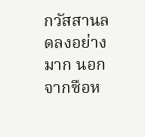กวัสสานลดลงอย่างมาก นอกจากซือห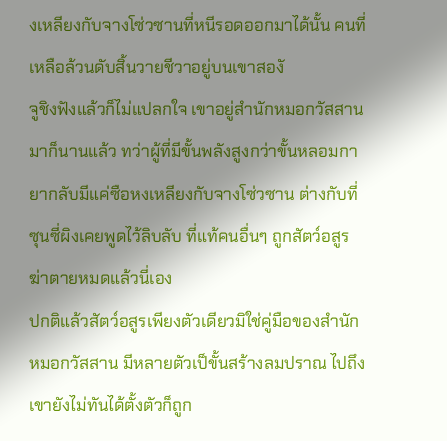งเหลียงกับจางโซ่วซานที่หนีรอดออกมาได้นั้น คนที่เหลือล้วนดับสิ้นวายชีวาอยู่บนเขาสองั
จูชิงฟังแล้วก็ไม่แปลกใจ เขาอยู่สำนักหมอกวัสสานมาก็นานแล้ว ทว่าผู้ที่มีขั้นพลังสูงกว่าขั้นหลอมกายากลับมีแค่ซือหงเหลียงกับจางโซ่วซาน ต่างกับที่ซุนซี่ผิงเคยพูดไว้ลิบลับ ที่แท้คนอื่นๆ ถูกสัตว์อสูรฆ่าตายหมดแล้วนี่เอง
ปกติแล้วสัตว์อสูรเพียงตัวเดียวมิใช่คู่มือของสำนักหมอกวัสสาน มีหลายตัวเป็ขั้นสร้างลมปราณ ไปถึงเขายังไม่ทันได้ตั้งตัวก็ถูก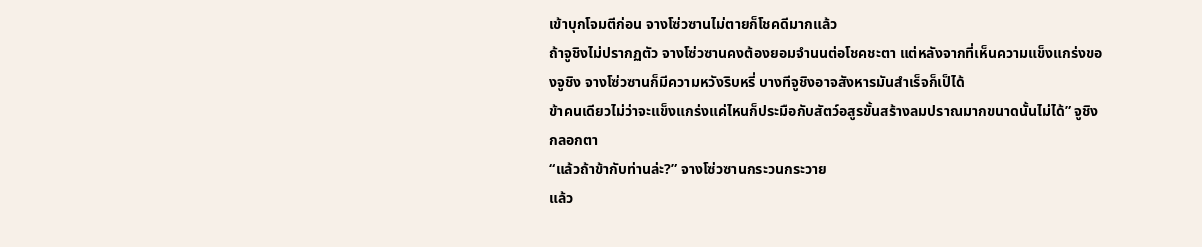เข้าบุกโจมตีก่อน จางโซ่วซานไม่ตายก็โชคดีมากแล้ว
ถ้าจูชิงไม่ปรากฏตัว จางโซ่วซานคงต้องยอมจำนนต่อโชคชะตา แต่หลังจากที่เห็นความแข็งแกร่งของจูชิง จางโซ่วซานก็มีความหวังริบหรี่ บางทีจูชิงอาจสังหารมันสำเร็จก็เป็ได้
ข้าคนเดียวไม่ว่าจะแข็งแกร่งแค่ไหนก็ประมือกับสัตว์อสูรขั้นสร้างลมปราณมากขนาดนั้นไม่ได้” จูชิงกลอกตา
“แล้วถ้าข้ากับท่านล่ะ?” จางโซ่วซานกระวนกระวาย
แล้ว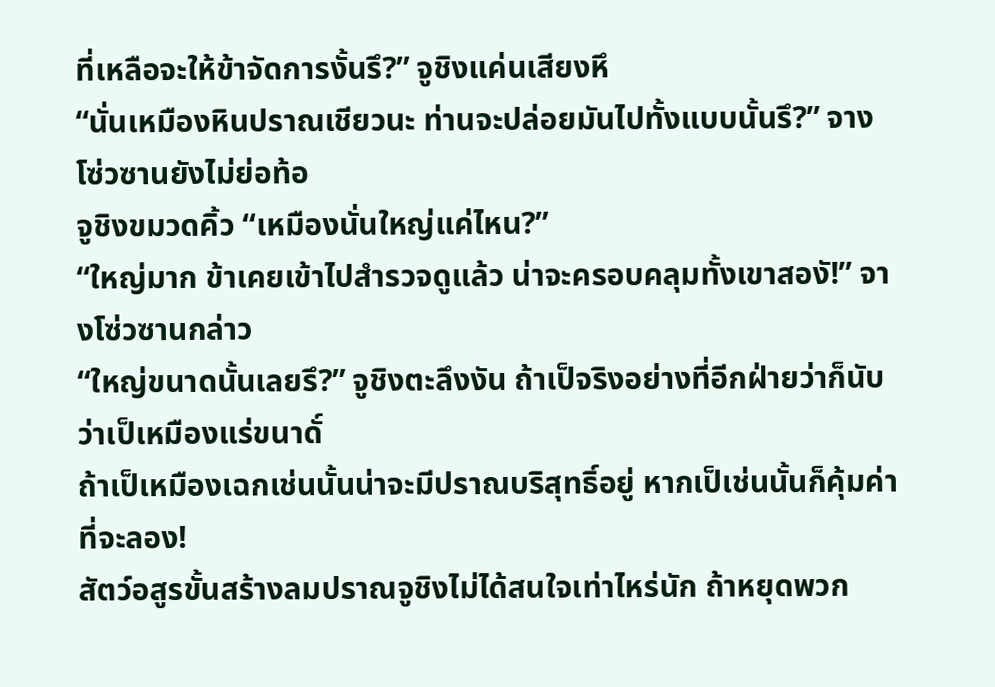ที่เหลือจะให้ข้าจัดการงั้นรึ?” จูชิงแค่นเสียงหึ
“นั่นเหมืองหินปราณเชียวนะ ท่านจะปล่อยมันไปทั้งแบบนั้นรึ?” จางโซ่วซานยังไม่ย่อท้อ
จูชิงขมวดคิ้ว “เหมืองนั่นใหญ่แค่ไหน?”
“ใหญ่มาก ข้าเคยเข้าไปสำรวจดูแล้ว น่าจะครอบคลุมทั้งเขาสองั!” จางโซ่วซานกล่าว
“ใหญ่ขนาดนั้นเลยรึ?” จูชิงตะลึงงัน ถ้าเป็จริงอย่างที่อีกฝ่ายว่าก็นับว่าเป็เหมืองแร่ขนาดั์
ถ้าเป็เหมืองเฉกเช่นนั้นน่าจะมีปราณบริสุทธิ์อยู่ หากเป็เช่นนั้นก็คุ้มค่าที่จะลอง!
สัตว์อสูรขั้นสร้างลมปราณจูชิงไม่ได้สนใจเท่าไหร่นัก ถ้าหยุดพวก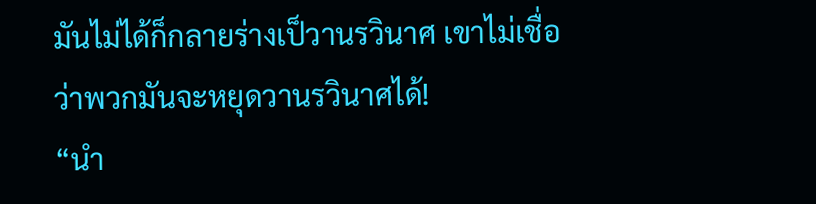มันไม่ได้ก็กลายร่างเป็วานรวินาศ เขาไม่เชื่อว่าพวกมันจะหยุดวานรวินาศได้!
“นำ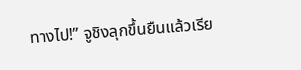ทางไป!” จูชิงลุกขึ้นยืนแล้วเรีย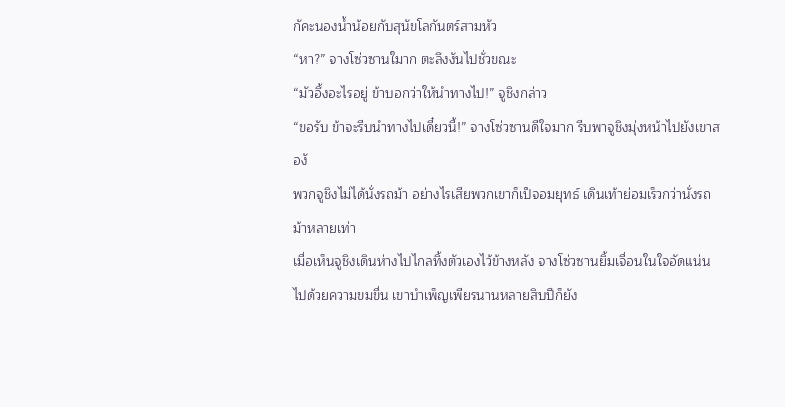กัคะนองน้ำน้อยกับสุนัขโลกันตร์สามหัว
“หา?” จางโซ่วซานใมาก ตะลึงงันไปชั่วขณะ
“มัวอึ้งอะไรอยู่ ข้าบอกว่าให้นำทางไป!” จูชิงกล่าว
“ขอรับ ข้าจะรีบนำทางไปเดี๋ยวนี้!” จางโซ่วซานดีใจมาก รีบพาจูชิงมุ่งหน้าไปยังเขาสองั
พวกจูชิงไม่ได้นั่งรถม้า อย่างไรเสียพวกเขาก็เป็จอมยุทธ์ เดินเท้าย่อมเร็วกว่านั่งรถม้าหลายเท่า
เมื่อเห็นจูชิงเดินห่างไปไกลทิ้งตัวเองไว้ข้างหลัง จางโซ่วซานยิ้มเจื่อนในใจอัดแน่นไปด้วยความขมขื่น เขาบำเพ็ญเพียรนานหลายสิบปีก็ยัง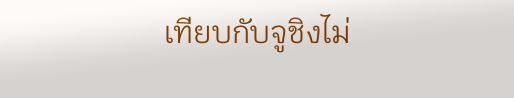เทียบกับจูชิงไม่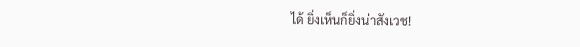ได้ ยิ่งเห็นก็ยิ่งน่าสังเวช!